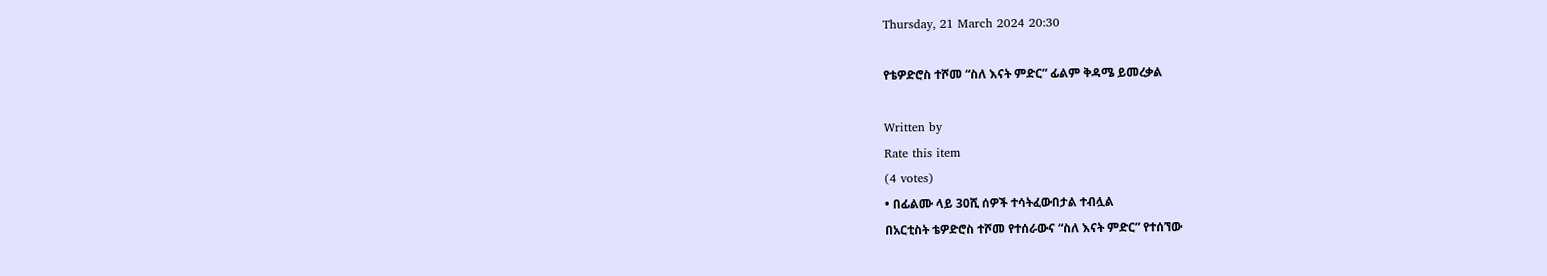Thursday, 21 March 2024 20:30

የቴዎድሮስ ተሾመ “ስለ እናት ምድር” ፊልም ቅዳሜ ይመረቃል

Written by
Rate this item
(4 votes)
• በፊልሙ ላይ 30ሺ ሰዎች ተሳትፈውበታል ተብሏል
በአርቲስት ቴዎድሮስ ተሾመ የተሰራውና “ስለ እናት ምድር” የተሰኘው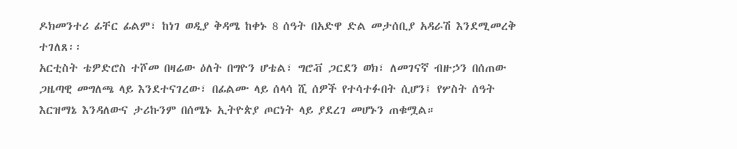ዶክመንተሪ ፊቸር ፊልም፣ ከነገ ወዲያ ቅዳሜ ከቀኑ 8 ሰዓት በአድዋ ድል መታሰቢያ አዳራሽ እንደሚመረቅ ተገለጸ፡፡
አርቲስት ቴዎድሮስ ተሾመ በዛሬው ዕለት በግዮን ሆቴል፣ ግሮቭ ጋርደን ወክ፣ ለመገናኛ ብዙኃን በሰጠው ጋዜጣዊ መግለጫ ላይ እንደተናገረው፣ በፊልሙ ላይ ሰላሳ ሺ ሰዎች የተሳተፉበት ሲሆን፤ የሦስት ሰዓት እርዝማኔ እንዳለውና ታሪኩንም በሰሜኑ ኢትዮጵያ ጦርነት ላይ ያደረገ መሆኑን ጠቁሟል።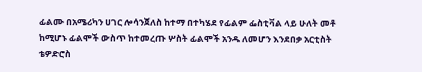ፊልሙ በአሜሪካን ሀገር ሎሳንጀለስ ከተማ በተካሄደ የፊልም ፌስቲቫል ላይ ሁለት መቶ ከሚሆኑ ፊልሞች ውስጥ ከተመረጡ ሦስት ፊልሞች አንዱ ለመሆን እንደበቃ አርቲስት ቴዎድሮስ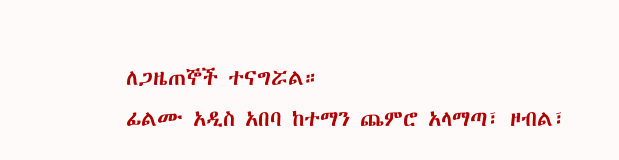ለጋዜጠኞች ተናግሯል።
ፊልሙ አዲስ አበባ ከተማን ጨምሮ አላማጣ፣ ዞብል፣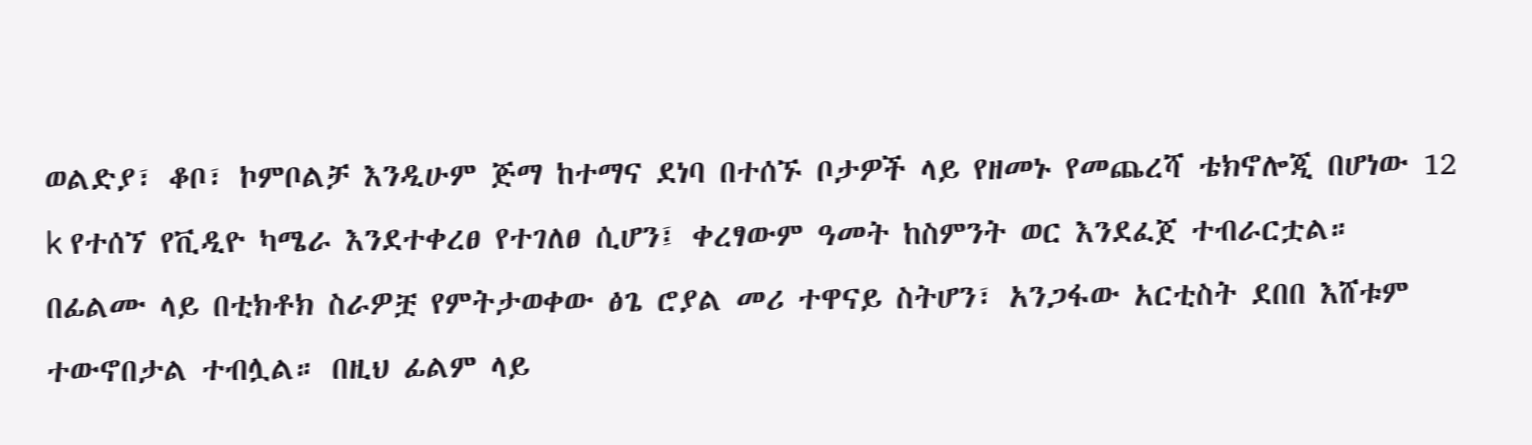ወልድያ፣ ቆቦ፣ ኮምቦልቻ እንዲሁም ጅማ ከተማና ደነባ በተሰኙ ቦታዎች ላይ የዘመኑ የመጨረሻ ቴክኖሎጂ በሆነው 12 k የተሰኘ የቪዲዮ ካሜራ እንደተቀረፀ የተገለፀ ሲሆን፤ ቀረፃውም ዓመት ከስምንት ወር እንደፈጀ ተብራርቷል።
በፊልሙ ላይ በቲክቶክ ስራዎቿ የምትታወቀው ፅጌ ሮያል መሪ ተዋናይ ስትሆን፣ አንጋፋው አርቲስት ደበበ እሸቱም ተውኖበታል ተብሏል። በዚህ ፊልም ላይ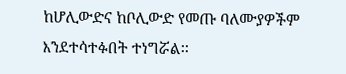ከሆሊውድና ከቦሊውድ የመጡ ባለሙያዎችም እንደተሳተፉበት ተነግሯል፡፡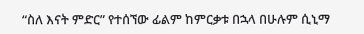“ስለ እናት ምድር” የተሰኘው ፊልም ከምርቃቱ በኋላ በሁሉም ሲኒማ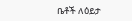ቤቶች ለዕይታ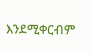እንደሚቀርብም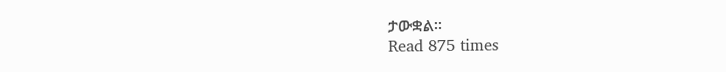ታውቋል፡፡
Read 875 times